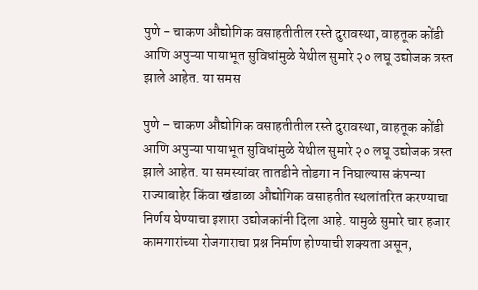पुणे - चाकण औद्योगिक वसाहतीतील रस्ते दुरावस्था, वाहतूक कोंडी आणि अपुऱ्या पायाभूत सुविधांमुळे येथील सुमारे २० लघू उद्योजक त्रस्त झाले आहेत. या समस

पुणे – चाकण औद्योगिक वसाहतीतील रस्ते दुरावस्था, वाहतूक कोंडी आणि अपुऱ्या पायाभूत सुविधांमुळे येथील सुमारे २० लघू उद्योजक त्रस्त झाले आहेत. या समस्यांवर तातडीने तोडगा न निघाल्यास कंपन्या राज्याबाहेर किंवा खंडाळा औद्योगिक वसाहतीत स्थलांतरित करण्याचा निर्णय घेण्याचा इशारा उद्योजकांनी दिला आहे. यामुळे सुमारे चार हजार कामगारांच्या रोजगाराचा प्रश्न निर्माण होण्याची शक्यता असून,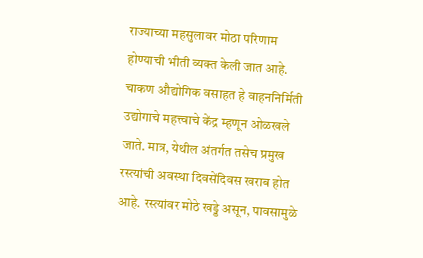राज्याच्या महसुलावर मोठा परिणाम होण्याची भीती व्यक्त केली जात आहे.
चाकण औद्योगिक वसाहत हे वाहननिर्मिती उद्योगाचे महत्त्वाचे केंद्र म्हणून ओळखले जाते. मात्र, येथील अंतर्गत तसेच प्रमुख रस्त्यांची अवस्था दिवसेंदिवस खराब होत आहे. रस्त्यांवर मोठे खड्डे असून, पावसामुळे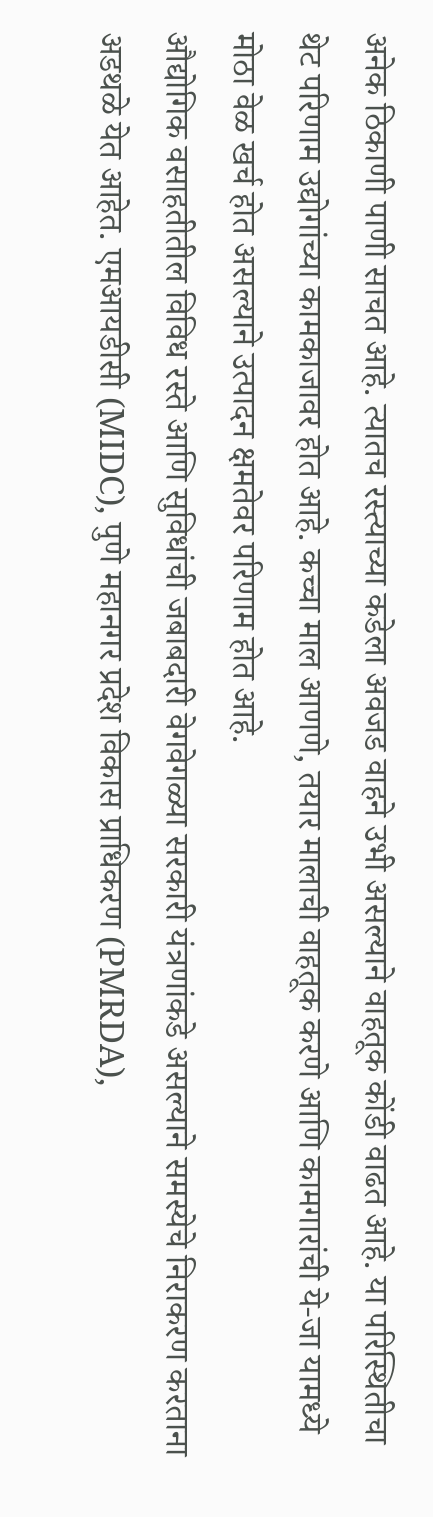अनेक ठिकाणी पाणी साचत आहे. त्यातच रस्त्याच्या कडेला अवजड वाहने उभी असल्याने वाहतूक कोंडी वाढत आहे. या परिस्थितीचा थेट परिणाम उद्योगांच्या कामकाजावर होत आहे. कच्चा माल आणणे, तयार मालाची वाहतूक करणे आणि कामगारांची ये-जा यामध्ये मोठा वेळ खर्च होत असल्याने उत्पादन क्षमतेवर परिणाम होत आहे.
औद्योगिक वसाहतीतील विविध रस्ते आणि सुविधांची जबाबदारी वेगवेगळ्या सरकारी यंत्रणांकडे असल्याने समस्येचे निराकरण करताना अडथळे येत आहेत. एमआयडीसी (MIDC), पुणे महानगर प्रदेश विकास प्राधिकरण (PMRDA),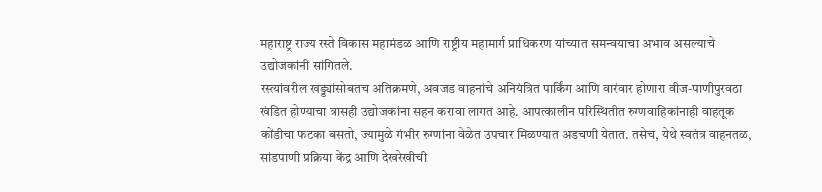महाराष्ट्र राज्य रस्ते विकास महामंडळ आणि राष्ट्रीय महामार्ग प्राधिकरण यांच्यात समन्वयाचा अभाव असल्याचे उद्योजकांनी सांगितले.
रस्त्यांवरील खड्ड्यांसोबतच अतिक्रमणे, अवजड वाहनांचे अनियंत्रित पार्किंग आणि वारंवार होणारा वीज-पाणीपुरवठा खंडित होण्याचा त्रासही उद्योजकांना सहन करावा लागत आहे. आपत्कालीन परिस्थितीत रुग्णवाहिकांनाही वाहतूक कोंडीचा फटका बसतो, ज्यामुळे गंभीर रुग्णांना वेळेत उपचार मिळण्यात अडचणी येतात. तसेच, येथे स्वतंत्र वाहनतळ, सांडपाणी प्रक्रिया केंद्र आणि देखरेखीची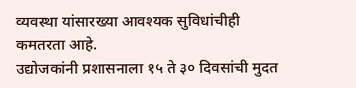व्यवस्था यांसारख्या आवश्यक सुविधांचीही कमतरता आहे.
उद्योजकांनी प्रशासनाला १५ ते ३० दिवसांची मुदत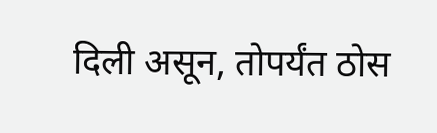दिली असून, तोपर्यंत ठोस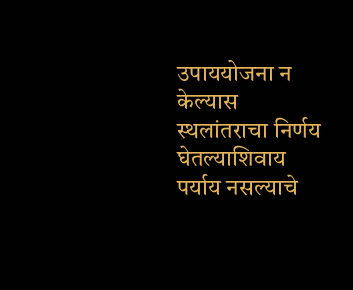उपाययोजना न केल्यास स्थलांतराचा निर्णय घेतल्याशिवाय पर्याय नसल्याचे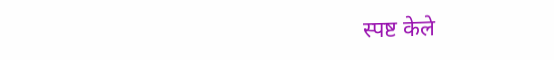स्पष्ट केले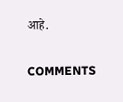आहे.

COMMENTS